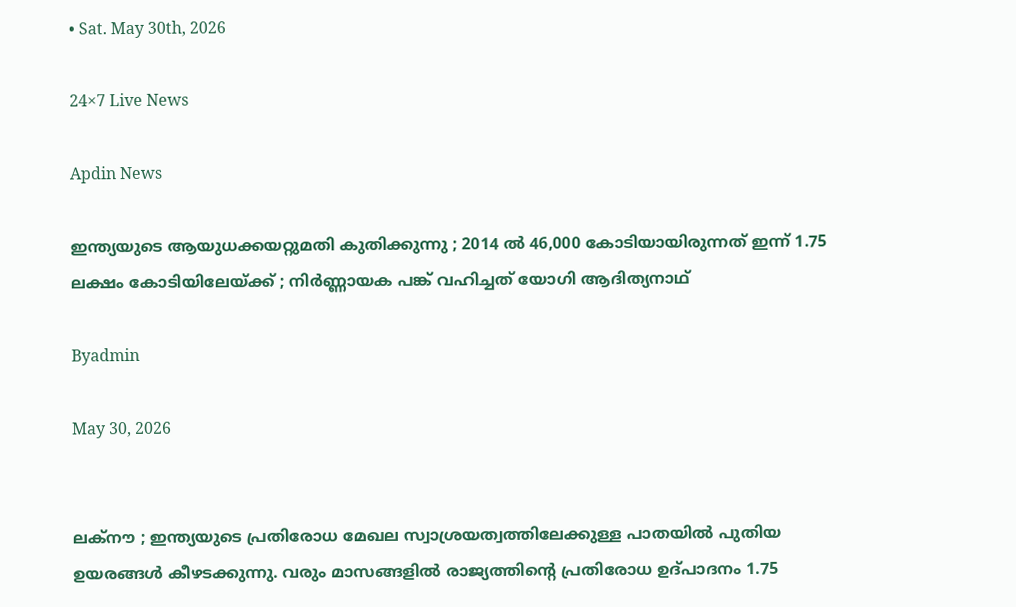• Sat. May 30th, 2026

24×7 Live News

Apdin News

ഇന്ത്യയുടെ ആയുധക്കയറ്റുമതി കുതിക്കുന്നു ; 2014 ൽ 46,000 കോടിയായിരുന്നത് ഇന്ന് 1.75 ലക്ഷം കോടിയിലേയ്‌ക്ക് ; നിർണ്ണായക പങ്ക് വഹിച്ചത് യോഗി ആദിത്യനാഥ്

Byadmin

May 30, 2026


ലക്നൗ ; ഇന്ത്യയുടെ പ്രതിരോധ മേഖല സ്വാശ്രയത്വത്തിലേക്കുള്ള പാതയിൽ പുതിയ ഉയരങ്ങൾ കീഴടക്കുന്നു. വരും മാസങ്ങളിൽ രാജ്യത്തിന്റെ പ്രതിരോധ ഉദ്പാദനം 1.75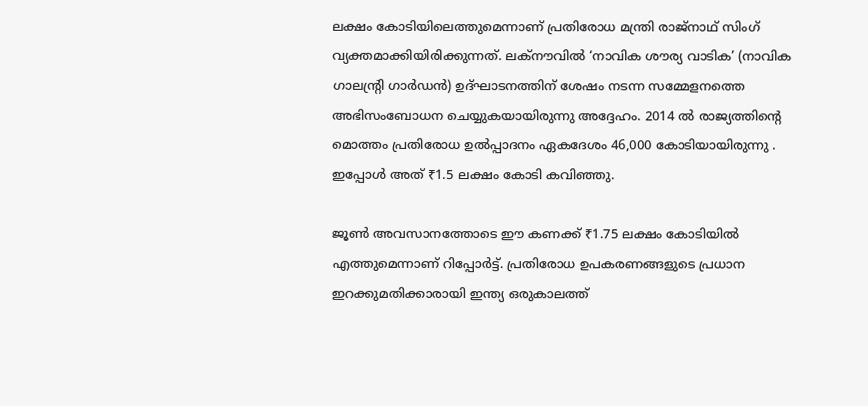ലക്ഷം കോടിയിലെത്തുമെന്നാണ് പ്രതിരോധ മന്ത്രി രാജ്‌നാഥ് സിംഗ് വ്യക്തമാക്കിയിരിക്കുന്നത്. ലക്നൗവിൽ ‘നാവിക ശൗര്യ വാടിക’ (നാവിക ഗാലന്റ്രി ഗാർഡൻ) ഉദ്ഘാടനത്തിന് ശേഷം നടന്ന സമ്മേളനത്തെ അഭിസംബോധന ചെയ്യുകയായിരുന്നു അദ്ദേഹം. 2014 ൽ രാജ്യത്തിന്റെ മൊത്തം പ്രതിരോധ ഉൽപ്പാദനം ഏകദേശം 46,000 കോടിയായിരുന്നു . ഇപ്പോൾ അത് ₹1.5 ലക്ഷം കോടി കവിഞ്ഞു.

ജൂൺ അവസാനത്തോടെ ഈ കണക്ക് ₹1.75 ലക്ഷം കോടിയിൽ എത്തുമെന്നാണ് റിപ്പോർട്ട്. പ്രതിരോധ ഉപകരണങ്ങളുടെ പ്രധാന ഇറക്കുമതിക്കാരായി ഇന്ത്യ ഒരുകാലത്ത്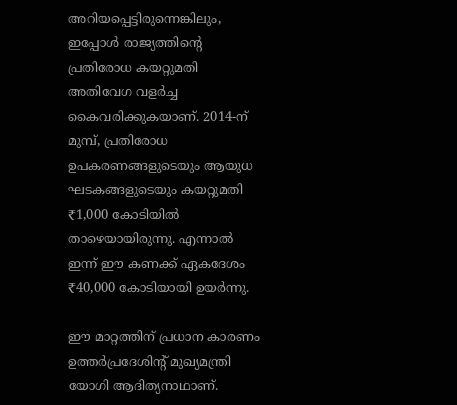അറിയപ്പെട്ടിരുന്നെങ്കിലും, ഇപ്പോൾ രാജ്യത്തിന്റെ പ്രതിരോധ കയറ്റുമതി അതിവേഗ വളർച്ച കൈവരിക്കുകയാണ്. 2014-ന് മുമ്പ്, പ്രതിരോധ ഉപകരണങ്ങളുടെയും ആയുധ ഘടകങ്ങളുടെയും കയറ്റുമതി ₹1,000 കോടിയിൽ താഴെയായിരുന്നു. എന്നാൽ ഇന്ന് ഈ കണക്ക് ഏകദേശം ₹40,000 കോടിയായി ഉയർന്നു.

ഈ മാറ്റത്തിന് പ്രധാന കാരണം ഉത്തർപ്രദേശിന്റ് മുഖ്യമന്ത്രി യോഗി ആദിത്യനാഥാണ്.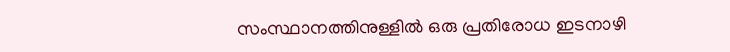സംസ്ഥാനത്തിനുള്ളിൽ ഒരു പ്രതിരോധ ഇടനാഴി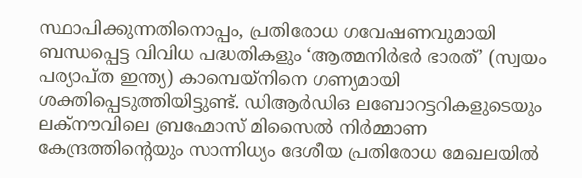സ്ഥാപിക്കുന്നതിനൊപ്പം, പ്രതിരോധ ഗവേഷണവുമായി ബന്ധപ്പെട്ട വിവിധ പദ്ധതികളും ‘ആത്മനിർഭർ ഭാരത്’ (സ്വയം പര്യാപ്ത ഇന്ത്യ) കാമ്പെയ്‌നിനെ ഗണ്യമായി ശക്തിപ്പെടുത്തിയിട്ടുണ്ട്. ഡിആർഡിഒ ലബോറട്ടറികളുടെയും ലക്നൗവിലെ ബ്രഹ്മോസ് മിസൈൽ നിർമ്മാണ കേന്ദ്രത്തിന്റെയും സാന്നിധ്യം ദേശീയ പ്രതിരോധ മേഖലയിൽ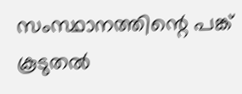സംസ്ഥാനത്തിന്റെ പങ്ക് കൂടുതൽ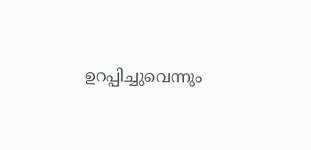ഉറപ്പിച്ചുവെന്നും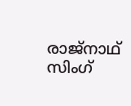രാജ്നാഥ് സിംഗ്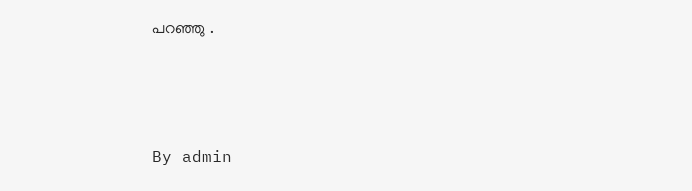പറഞ്ഞു .



By admin